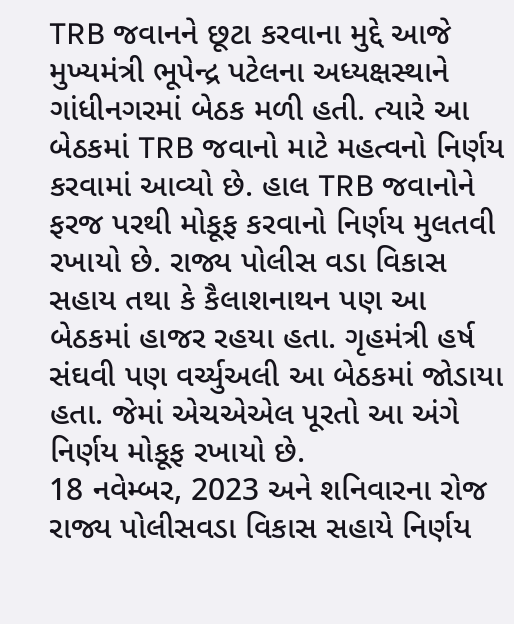TRB જવાનને છૂટા કરવાના મુદ્દે આજે મુખ્યમંત્રી ભૂપેન્દ્ર પટેલના અધ્યક્ષસ્થાને ગાંધીનગરમાં બેઠક મળી હતી. ત્યારે આ બેઠકમાં TRB જવાનો માટે મહત્વનો નિર્ણય કરવામાં આવ્યો છે. હાલ TRB જવાનોને ફરજ પરથી મોકૂફ કરવાનો નિર્ણય મુલતવી રખાયો છે. રાજ્ય પોલીસ વડા વિકાસ સહાય તથા કે કૈલાશનાથન પણ આ બેઠકમાં હાજર રહયા હતા. ગૃહમંત્રી હર્ષ સંઘવી પણ વર્ચ્યુઅલી આ બેઠકમાં જોડાયા હતા. જેમાં એચએએલ પૂરતો આ અંગે નિર્ણય મોકૂફ રખાયો છે.
18 નવેમ્બર, 2023 અને શનિવારના રોજ રાજ્ય પોલીસવડા વિકાસ સહાયે નિર્ણય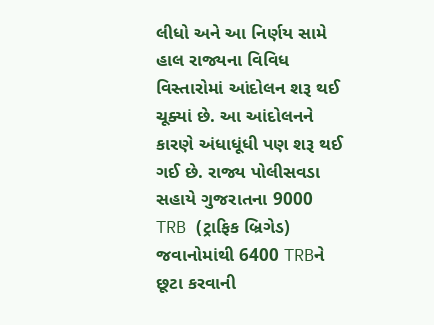લીધો અને આ નિર્ણય સામે હાલ રાજ્યના વિવિધ વિસ્તારોમાં આંદોલન શરૂ થઈ ચૂક્યાં છે. આ આંદોલનને કારણે અંધાધૂંધી પણ શરૂ થઈ ગઈ છે. રાજ્ય પોલીસવડા સહાયે ગુજરાતના 9000 TRB (ટ્રાફિક બ્રિગેડ) જવાનોમાંથી 6400 TRBને છૂટા કરવાની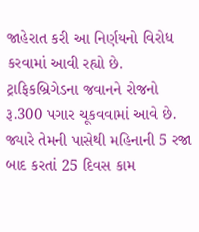જાહેરાત કરી આ નિર્ણયનો વિરોધ કરવામાં આવી રહ્યો છે. ટ્રાફિકબ્રિગેડના જવાનને રોજનો રૂ.300 પગાર ચૂકવવામાં આવે છે. જ્યારે તેમની પાસેથી મહિનાની 5 રજા બાદ કરતાં 25 દિવસ કામ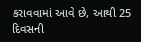કરાવવામાં આવે છે, આથી 25 દિવસની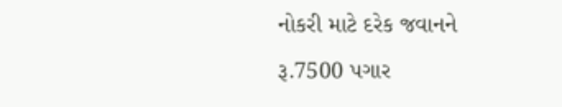નોકરી માટે દરેક જવાનને રૂ.7500 પગાર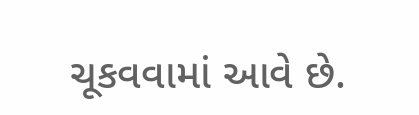ચૂકવવામાં આવે છે.